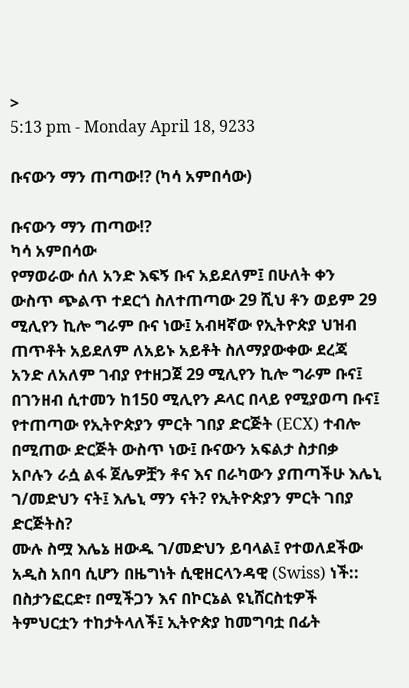>
5:13 pm - Monday April 18, 9233

ቡናውን ማን ጠጣው⁉ (ካሳ አምበሳው)

ቡናውን ማን ጠጣው⁉
ካሳ አምበሳው
የማወራው ሰለ አንድ እፍኝ ቡና አይደለም፤ በሁለት ቀን ውስጥ ጭልጥ ተደርጎ ስለተጠጣው 29 ሺህ ቶን ወይም 29 ሚሊየን ኪሎ ግራም ቡና ነው፤ አብዛኛው የኢትዮጵያ ህዝብ ጠጥቶት አይደለም ለአይኑ አይቶት ስለማያውቀው ደረጃ አንድ ለአለም ገብያ የተዘጋጀ 29 ሚሊየን ኪሎ ግራም ቡና፤  በገንዘብ ሲተመን ከ150 ሚሊየን ዶላር በላይ የሚያወጣ ቡና፤
የተጠጣው የኢትዮጵያን ምርት ገበያ ድርጅት (ECX) ተብሎ በሚጠው ድርጅት ውስጥ ነው፤ ቡናውን አፍልታ ስታበቃ አቦሉን ራሷ ልፋ ጀሌዎቿን ቶና እና በራካውን ያጠጣችሁ እሌኒ ገ/መድህን ናት፤ እሌኒ ማን ናት? የኢትዮጵያን ምርት ገበያ ድርጅትስ?
ሙሉ ስሟ እሌኔ ዘውዱ ገ/መድህን ይባላል፤ የተወለደችው አዲስ አበባ ሲሆን በዜግነት ሲዊዘርላንዳዊ (Swiss) ነች::
በስታንፎርድ፣ በሚችጋን እና በኮርኔል ዩኒሸርስቲዎች ትምህርቷን ተከታትላለች፤ ኢትዮጵያ ከመግባቷ በፊት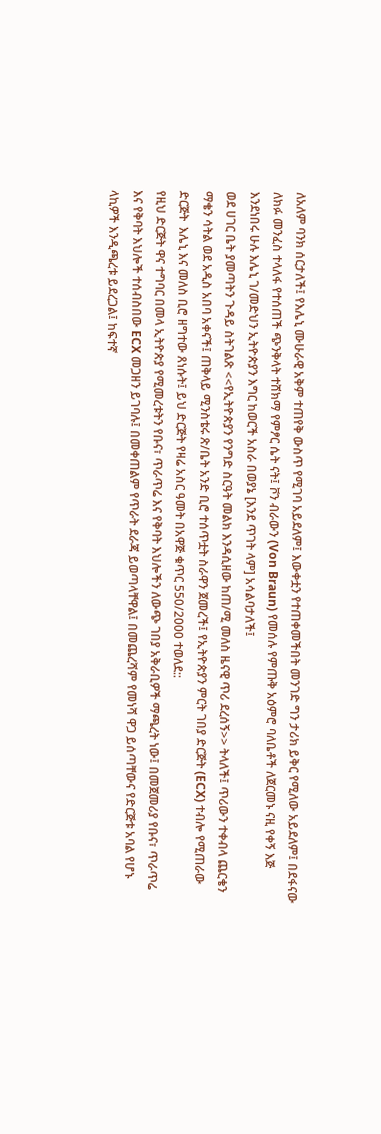ለአለም ባንክ ሰርታለች፤ የእሌኒ ሙሁራዊ አቅም ተጠየቅ ውስጥ የሚገባ አይደለም፤ እውቀቷን የተጠቀመችበት መንገድ ግን ታሪክ ይቅር የሚለው አይደለም፤ በደፋናው ለክፉ መንፈስ ተላለፋ የተሰጠች ጭንቅላት ተሸክማ የምፆር ሴት ናት፤ ቮን ብራውን (Von Braun) የመሰሉ የምጡቅ አዕምሮ ባለቤቶች ለጀርመኑ ናዚ የቀኝ እጅ እንደነበሩ ሁሉ እሌኒ ገ/መድህን ኢትዮጵያን እግር ከወርች አስራ በወያኔ [እንደ ጥገት ላም] አሳልባታለች፤
ወደ ሀገር ቤት ያመጣትን ጉዳይ ስትገልጽ <<የኢትዮጵያን የንግድ ስርዓት መልክ እንዳሲዘው ከጠ/ሚ መለስ ዜናዊ ጥሪ ደረሰኝ>> ትላለች፤ ጥሪውን ተቀብላ ጨርቄን ማቄን ሳትል ወደ አዲስ አበባ አቀናች፤ ጠቅላይ ሚንስቴሩ ጽ/ቤት አንድ ቢሮ ተሰጥቷት ስራዋን ጀመረች፤ የኢትዮጵያን ምርት ገበያ ድርጅት (ECX) ተብሎ የሚጠራው ድርጅት  እሌኒ እና መለስ ቢሮ ዘግተው ጸነሱት፤ ይህ ድርጅት የዛሬ አስር ዓመት በአዋጅ ቁጥር 550/2000 ተወለደ::
የዚህ ድርጅት ዋና ተግባር በመላ ኢትዮጵያ የሚመረቱትን የቡና፣ ጥራጥሬ እና የቅባት እህሎችን ለውጭ ገበያ አቅራቢዎች ማጫረት ነው፤ በመጀመሪያ የቡና፣ ጥራጥሬ እና የቅባት እህሎች ተሰብስበው ECX መጋዘን ይገባሉ፤ በመቀጠልም የጥራት ደራጃ ይወጣላቸዋል፤ በመጨረሻም የመነሻ ዋጋ ይሰጣቸውና የድርጅቱ አባል የሆኑ ላኪዎች እንዲጫረቱ ይደረጋል፤ ከፍተኛ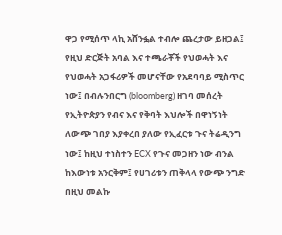ዋጋ የሚሰጥ ላኪ አሸንፏል ተብሎ ጨረታው ይዘጋል፤ የዚህ ድርጅት አባል እና ተጫራቾች የህወሓት እና የህወሓት አጋፋሪዎች መሆናቸው የአደባባይ ሚስጥር ነው፤ በብሉንበርግ (bloomberg) ዘገባ መሰረት የኢትዮጵያን የብና እና የቅባት እህሎች በዋነኝነት ለውጭ ገበያ እያቀረበ ያለው የኢፈርቱ ጉና ትሬዲንግ ነው፤ ከዚህ ተነስተን ECX የጉና መጋዘን ነው ብንል ከእውነቱ አንርቅም፤ የሀገሪቱን ጠቅላላ የውጭ ንግድ በዚህ መልኩ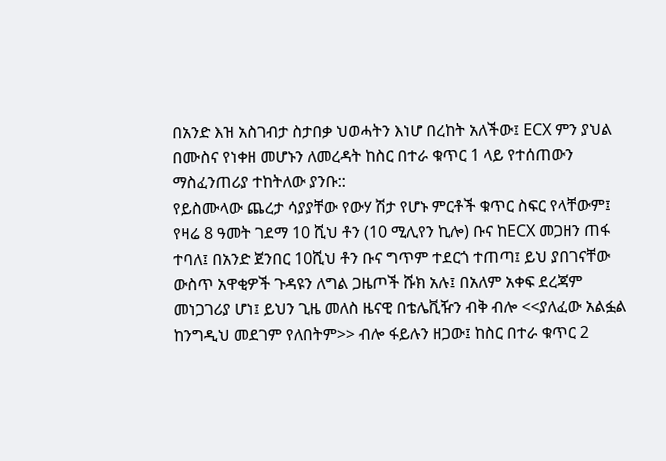በአንድ እዝ አስገብታ ስታበቃ ህወሓትን እነሆ በረከት አለችው፤ ECX ምን ያህል በሙስና የነቀዘ መሆኑን ለመረዳት ከስር በተራ ቁጥር 1 ላይ የተሰጠውን ማስፈንጠሪያ ተከትለው ያንቡ::
የይስሙላው ጨረታ ሳያያቸው የውሃ ሽታ የሆኑ ምርቶች ቁጥር ስፍር የላቸውም፤ የዛሬ 8 ዓመት ገደማ 10 ሺህ ቶን (10 ሚሊየን ኪሎ) ቡና ከECX መጋዘን ጠፋ ተባለ፤ በአንድ ጀንበር 10ሺህ ቶን ቡና ግጥም ተደርጎ ተጠጣ፤ ይህ ያበገናቸው ውስጥ አዋቂዎች ጉዳዩን ለግል ጋዜጦች ሹክ አሉ፤ በአለም አቀፍ ደረጃም መነጋገሪያ ሆነ፤ ይህን ጊዜ መለስ ዜናዊ በቴሌቪዥን ብቅ ብሎ <<ያለፈው አልፏል ከንግዲህ መደገም የለበትም>> ብሎ ፋይሉን ዘጋው፤ ከስር በተራ ቁጥር 2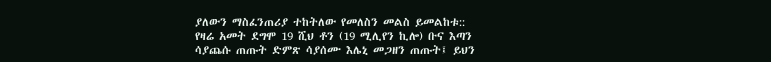ያለውን ማስፈንጠሪያ ተከትለው የመለስን መልስ ይመልከቱ::
የዛሬ አመት ደግሞ 19 ሺህ ቶን (19 ሚሊየን ኪሎ) ቡና እጣን ሳያጨሱ ጠጡት ድምጽ ሳያሰሙ እሌኒ መጋዘን ጠጡት፤ ይህን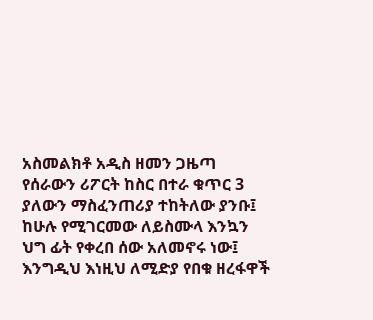አስመልክቶ አዲስ ዘመን ጋዜጣ የሰራውን ሪፖርት ከስር በተራ ቁጥር 3 ያለውን ማስፈንጠሪያ ተከትለው ያንቡ፤ ከሁሉ የሚገርመው ለይስሙላ እንኳን ህግ ፊት የቀረበ ሰው አለመኖሩ ነው፤ እንግዲህ እነዚህ ለሚድያ የበቁ ዘረፋዋች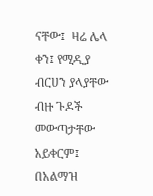ናቸው፤  ዛሬ ሌላ ቀን፤ የሚዲያ ብርሀን ያላያቸው ብዙ ጉዶች መውጣታቸው አይቀርም፤ በአልማዝ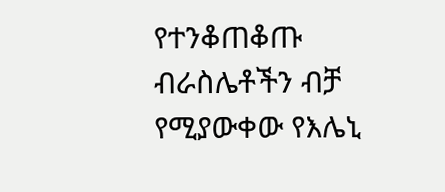የተንቆጠቆጡ ብራስሌቶችን ብቻ የሚያውቀው የእሌኒ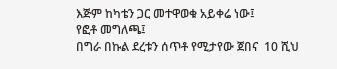እጅም ከካቴን ጋር መተዋወቁ አይቀሬ ነው፤
የፎቶ መግለጫ፤
በግራ በኩል ደረቱን ሰጥቶ የሚታየው ጀበና  10 ሺህ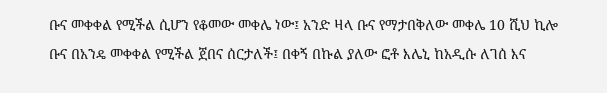ቡና መቀቀል የሚችል ሲሆን የቆመው መቀሌ ነው፤ አንድ ዛላ ቡና የማታበቅለው መቀሌ 10 ሺህ ኪሎ ቡና በአንዴ መቀቀል የሚችል ጀበና ሰርታለች፤ በቀኝ በኩል ያለው ፎቶ እሌኒ ከአዲሱ ለገሰ እና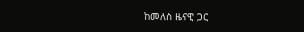ከመለስ ዜናዊ ጋር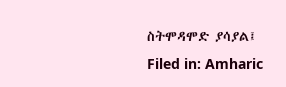ስትሞዳሞድ ያሳያል፤
Filed in: Amharic